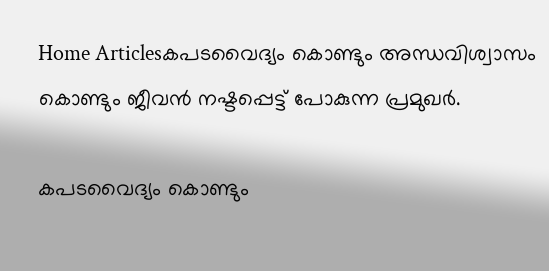Home Articlesകപടവൈദ്യം കൊണ്ടും അന്ധവിശ്വാസം കൊണ്ടും ജീവൻ നഷ്ടപ്പെട്ട് പോകുന്ന പ്രമുഖർ.

കപടവൈദ്യം കൊണ്ടും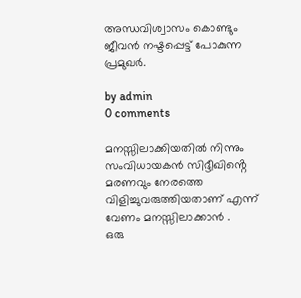അന്ധവിശ്വാസം കൊണ്ടും ജീവൻ നഷ്ടപ്പെട്ട് പോകുന്ന പ്രമുഖർ.

by admin
0 comments

മനസ്സിലാക്കിയതിൽ നിന്നും സംവിധായകൻ സിദ്ദീഖിൻ്റെ മരണവും നേരത്തെ വിളിച്ചുവരുത്തിയതാണ് എന്ന് വേണം മനസ്സിലാക്കാൻ .
ഒരു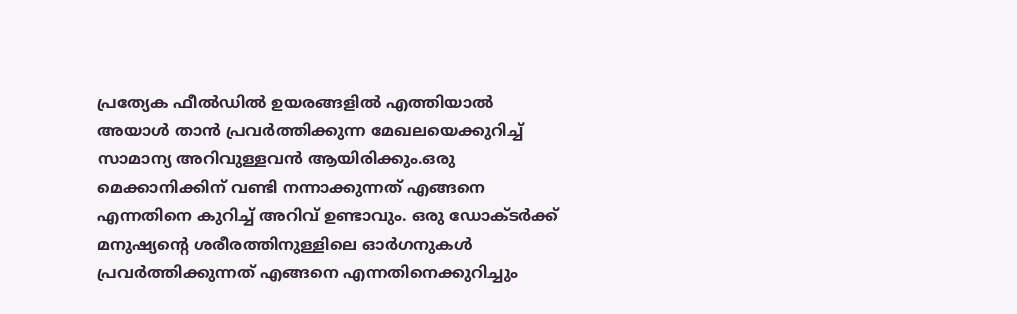പ്രത്യേക ഫീൽഡിൽ ഉയരങ്ങളിൽ എത്തിയാൽ അയാൾ താൻ പ്രവർത്തിക്കുന്ന മേഖലയെക്കുറിച്ച് സാമാന്യ അറിവുള്ളവൻ ആയിരിക്കും.ഒരു മെക്കാനിക്കിന് വണ്ടി നന്നാക്കുന്നത് എങ്ങനെ എന്നതിനെ കുറിച്ച് അറിവ് ഉണ്ടാവും. ഒരു ഡോക്ടർക്ക് മനുഷ്യൻ്റെ ശരീരത്തിനുള്ളിലെ ഓർഗനുകൾ പ്രവർത്തിക്കുന്നത് എങ്ങനെ എന്നതിനെക്കുറിച്ചും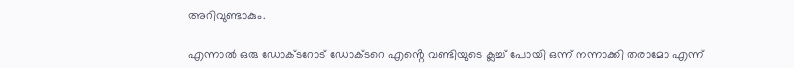അറിവുണ്ടാകും.

എന്നാൽ ഒരു ഡോക്ടറോട് ഡോക്ടറെ എൻ്റെ വണ്ടിയുടെ ക്ലച്ച് പോയി ഒന്ന് നന്നാക്കി തരാമോ എന്ന്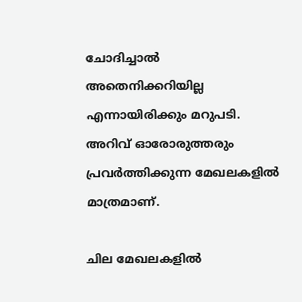ചോദിച്ചാൽ അതെനിക്കറിയില്ല എന്നായിരിക്കും മറുപടി. അറിവ് ഓരോരുത്തരും പ്രവർത്തിക്കുന്ന മേഖലകളിൽ മാത്രമാണ്.

ചില മേഖലകളിൽ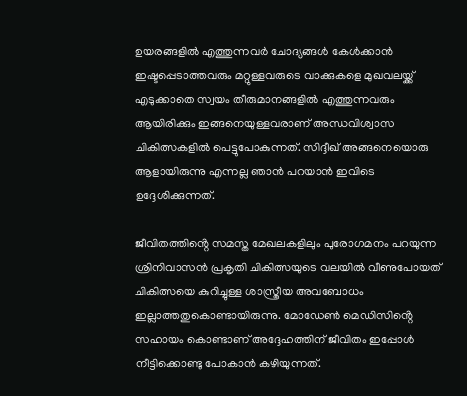ഉയരങ്ങളിൽ എത്തുന്നവർ ചോദ്യങ്ങൾ കേൾക്കാൻ ഇഷ്ടപ്പെടാത്തവരും മറ്റുള്ളവരുടെ വാക്കുകളെ മുഖവലയ്ക്ക് എടുക്കാതെ സ്വയം തീരുമാനങ്ങളിൽ എത്തുന്നവരും ആയിരിക്കും ഇങ്ങനെയുള്ളവരാണ് അന്ധവിശ്വാസ ചികിത്സകളിൽ പെട്ടുപോകുന്നത്. സിദ്ദീഖ് അങ്ങനെയൊരു ആളായിരുന്നു എന്നല്ല ഞാൻ പറയാൻ ഇവിടെ ഉദ്ദേശിക്കുന്നത്.

ജീവിതത്തിൻ്റെ സമസ്ത മേഖലകളിലും പുരോഗമനം പറയുന്ന ശ്രിനിവാസൻ പ്രകൃതി ചികിത്സയുടെ വലയിൽ വീണുപോയത് ചികിത്സയെ കുറിച്ചുള്ള ശാസ്ത്രീയ അവബോധം ഇല്ലാത്തതുകൊണ്ടായിരുന്നു. മോഡേൺ മെഡിസിൻ്റെ സഹായം കൊണ്ടാണ് അദ്ദേഹത്തിന് ജീവിതം ഇപ്പോൾ നീട്ടിക്കൊണ്ടു പോകാൻ കഴിയുന്നത്.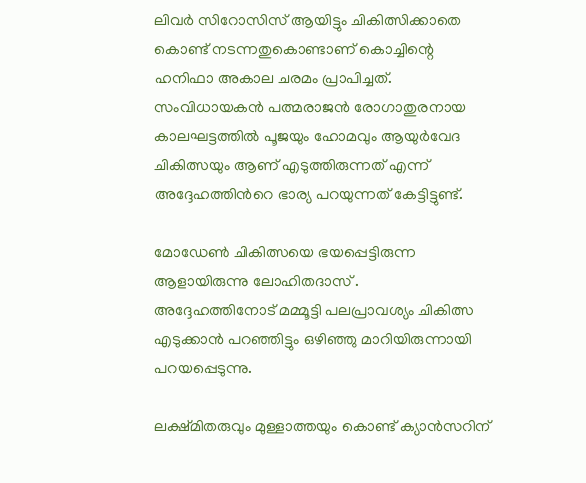ലിവർ സിറോസിസ് ആയിട്ടും ചികിത്സിക്കാതെ കൊണ്ട് നടന്നതുകൊണ്ടാണ് കൊച്ചിന്റെ ഹനിഫാ അകാല ചരമം പ്രാപിച്ചത്.
സംവിധായകൻ പത്മരാജൻ രോഗാതുരനായ കാലഘട്ടത്തിൽ പൂജയും ഹോമവും ആയുർവേദ ചികിത്സയും ആണ് എടുത്തിരുന്നത് എന്ന് അദ്ദേഹത്തിൻറെ ഭാര്യ പറയുന്നത് കേട്ടിട്ടുണ്ട്.

മോഡേൺ ചികിത്സയെ ഭയപ്പെട്ടിരുന്ന ആളായിരുന്നു ലോഹിതദാസ് .
അദ്ദേഹത്തിനോട് മമ്മൂട്ടി പലപ്രാവശ്യം ചികിത്സ എടുക്കാൻ പറഞ്ഞിട്ടും ഒഴിഞ്ഞു മാറിയിരുന്നായി പറയപ്പെടുന്നു.

ലക്ഷ്മിതരുവും മുള്ളാത്തയും കൊണ്ട് ക്യാൻസറിന്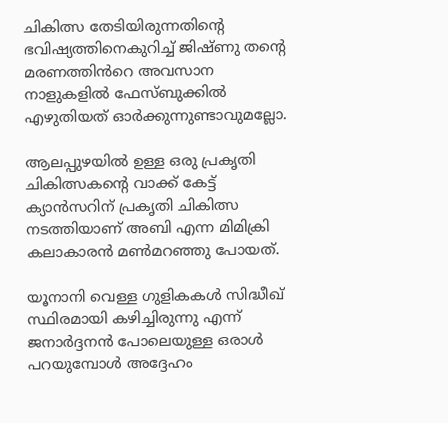ചികിത്സ തേടിയിരുന്നതിന്റെ ഭവിഷ്യത്തിനെകുറിച്ച് ജിഷ്ണു തൻ്റെ മരണത്തിൻറെ അവസാന നാളുകളിൽ ഫേസ്ബുക്കിൽ എഴുതിയത് ഓർക്കുന്നുണ്ടാവുമല്ലോ.

ആലപ്പുഴയിൽ ഉള്ള ഒരു പ്രകൃതി ചികിത്സകൻ്റെ വാക്ക് കേട്ട് ക്യാൻസറിന് പ്രകൃതി ചികിത്സ നടത്തിയാണ് അബി എന്ന മിമിക്രി കലാകാരൻ മൺമറഞ്ഞു പോയത്.

യൂനാനി വെള്ള ഗുളികകൾ സിദ്ധീഖ് സ്ഥിരമായി കഴിച്ചിരുന്നു എന്ന് ജനാർദ്ദനൻ പോലെയുള്ള ഒരാൾ പറയുമ്പോൾ അദ്ദേഹം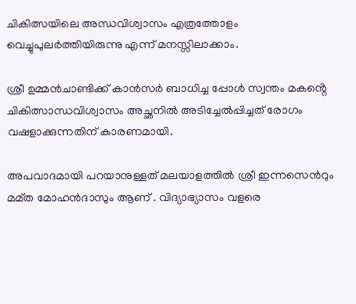ചികിത്സയിലെ അന്ധവിശ്വാസം എത്രത്തോളം വെച്ചുപുലർത്തിയിരുന്നു എന്ന് മനസ്സിലാക്കാം.

ശ്രീ ഉമ്മൻചാണ്ടിക്ക് കാൻസർ ബാധിച്ച പ്പോൾ സ്വന്തം മകൻ്റെ ചികിത്സാന്ധവിശ്വാസം അച്ഛനിൽ അടിച്ചേൽപ്പിച്ചത് രോഗം വഷളാക്കുന്നതിന് കാരണമായി.

അപവാദമായി പറയാനുള്ളത് മലയാളത്തിൽ ശ്രീ ഇന്നസെൻറും മമ്ത മോഹൻദാസും ആണ് . വിദ്യാഭ്യാസം വളരെ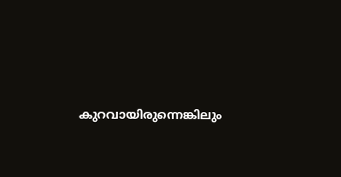കുറവായിരുന്നെങ്കിലും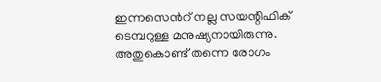ഇന്നസെൻറ് നല്ല സയന്റിഫിക് ടെമ്പറുള്ള മനുഷ്യനായിരുന്നു. അതുകൊണ്ട് തന്നെ രോഗം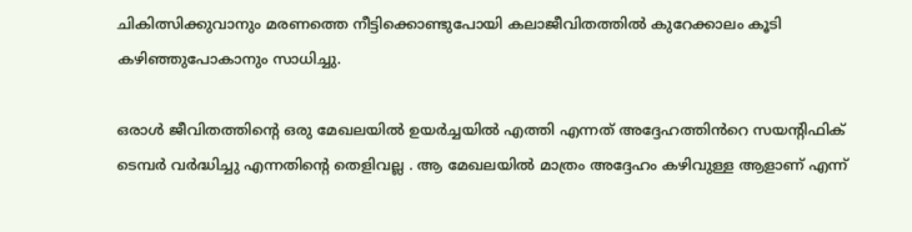ചികിത്സിക്കുവാനും മരണത്തെ നീട്ടിക്കൊണ്ടുപോയി കലാജീവിതത്തിൽ കുറേക്കാലം കൂടി കഴിഞ്ഞുപോകാനും സാധിച്ചു.

ഒരാൾ ജീവിതത്തിൻ്റെ ഒരു മേഖലയിൽ ഉയർച്ചയിൽ എത്തി എന്നത് അദ്ദേഹത്തിൻറെ സയന്റിഫിക് ടെമ്പർ വർദ്ധിച്ചു എന്നതിൻ്റെ തെളിവല്ല . ആ മേഖലയിൽ മാത്രം അദ്ദേഹം കഴിവുള്ള ആളാണ് എന്ന്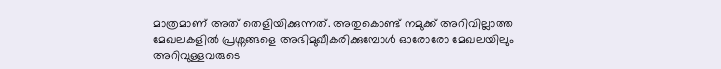മാത്രമാണ് അത് തെളിയിക്കുന്നത്. അതുകൊണ്ട് നമുക്ക് അറിവില്ലാത്ത മേഖലകളിൽ പ്രശ്നങ്ങളെ അഭിമുഖീകരിക്കുമ്പോൾ ഓരോരോ മേഖലയിലും അറിവുള്ളവരുടെ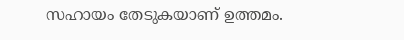സഹായം തേടുകയാണ് ഉത്തമം.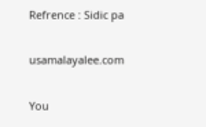Refrence : Sidic pa

usamalayalee.com

You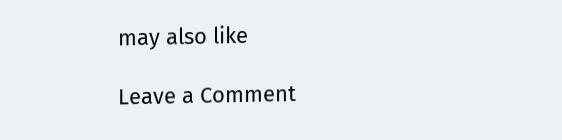may also like

Leave a Comment